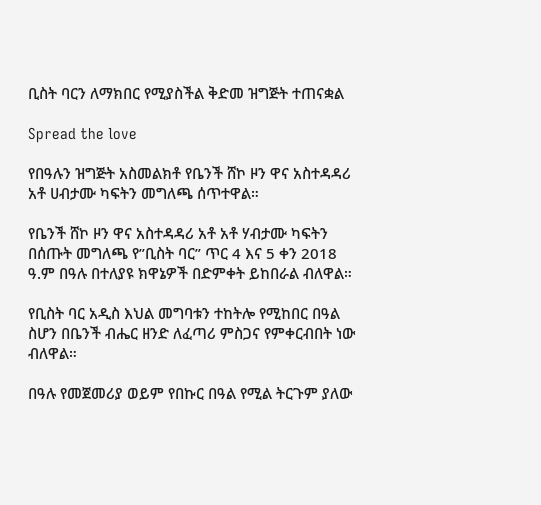ቢስት ባርን ለማክበር የሚያስችል ቅድመ ዝግጅት ተጠናቋል

Spread the love

የበዓሉን ዝግጅት አስመልክቶ የቤንች ሸኮ ዞን ዋና አስተዳዳሪ አቶ ሀብታሙ ካፍትን መግለጫ ሰጥተዋል።

የቤንች ሸኮ ዞን ዋና አስተዳዳሪ አቶ አቶ ሃብታሙ ካፍትን በሰጡት መግለጫ የ”ቢስት ባር” ጥር 4 እና 5 ቀን 2018 ዓ.ም በዓሉ በተለያዩ ክዋኔዎች በድምቀት ይከበራል ብለዋል።

የቢስት ባር አዲስ እህል መግባቱን ተከትሎ የሚከበር በዓል ስሆን በቤንች ብሔር ዘንድ ለፈጣሪ ምስጋና የምቀርብበት ነው ብለዋል።

በዓሉ የመጀመሪያ ወይም የበኩር በዓል የሚል ትርጉም ያለው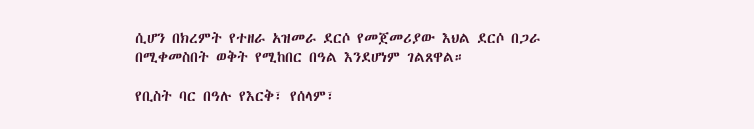ሲሆን በክረምት የተዘራ አዝመራ ደርሶ የመጀመሪያው እህል ደርሶ በጋራ በሚቀመስበት ወቅት የሚከበር በዓል እንደሆነም ገልጸዋል።

የቢስት ባር በዓሉ የእርቅ፣ የሰላም፣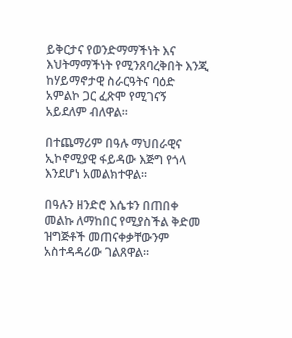ይቅርታና የወንድማማችነት እና እህትማማችነት የሚንጸባረቅበት እንጂ ከሃይማኖታዊ ስራርዓትና ባዕድ አምልኮ ጋር ፈጽሞ የሚገናኝ አይደለም ብለዋል።

በተጨማሪም በዓሉ ማህበራዊና ኢኮኖሚያዊ ፋይዳው እጅግ የጎላ እንደሆነ አመልክተዋል።

በዓሉን ዘንድሮ እሴቱን በጠበቀ መልኩ ለማከበር የሚያስችል ቅድመ ዝግጅቶች መጠናቀቃቸውንም አስተዳዳሪው ገልጸዋል።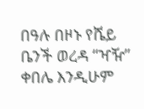በዓሉ በዞኑ የሼይ ቤንች ወረዳ “ዣዥ” ቀበሌ እንዲሁም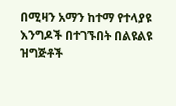በሚዛን አማን ከተማ የተላያዩ እንግዶች በተገኙበት በልዩልዩ ዝግጅቶች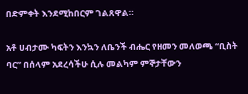በድምቀት እንደሚከበርም ገልጸዋል።

አቶ ሀብታሙ ካፍትን እንኳን ለቤንች ብሔር የዘመን መለወጫ “ቢስት ባር” በሰላም አደረሳችሁ ሲሉ መልካም ምኞታቸውን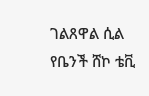ገልጸዋል ሲል የቤንች ሸኮ ቴቪ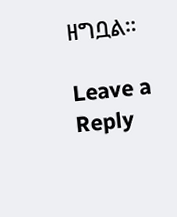ዘግቧል።

Leave a Reply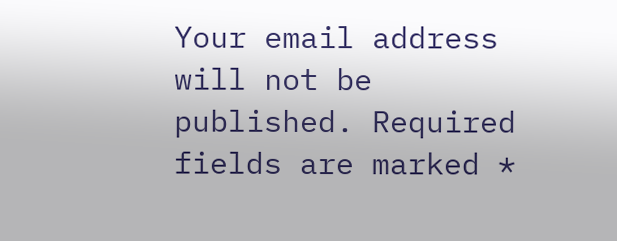Your email address will not be published. Required fields are marked *